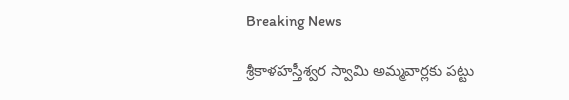Breaking News

శ్రీకాళహస్తీశ్వర స్వామి అమ్మవార్లకు పట్టు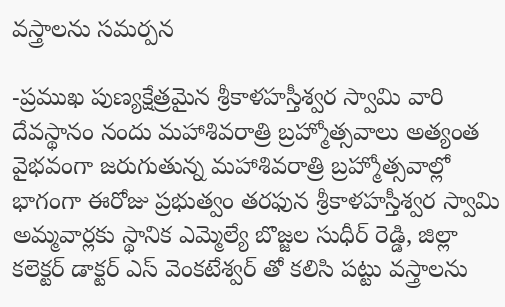వస్త్రాలను సమర్పన

-ప్రముఖ పుణ్యక్షేత్రమైన శ్రీకాళహస్తీశ్వర స్వామి వారి దేవస్థానం నందు మహాశివరాత్రి బ్రహ్మోత్సవాలు అత్యంత వైభవంగా జరుగుతున్న మహాశివరాత్రి బ్రహ్మోత్సవాల్లో భాగంగా ఈరోజు ప్రభుత్వం తరఫున శ్రీకాళహస్తీశ్వర స్వామి అమ్మవార్లకు స్థానిక ఎమ్మెల్యే బొజ్జల సుధీర్ రెడ్డి, జిల్లా కలెక్టర్ డాక్టర్ ఎస్ వెంకటేశ్వర్ తో కలిసి పట్టు వస్త్రాలను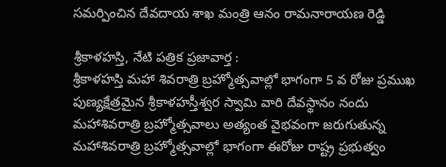సమర్పించిన దేవదాయ శాఖ మంత్రి ఆనం రామనారాయణ రెడ్డి

శ్రీకాళహస్తి, నేటి పత్రిక ప్రజావార్త :
శ్రీకాళహస్తి మహా శివరాత్రి బ్రహ్మోత్సవాల్లో భాగంగా 5 వ రోజు ప్రముఖ పుణ్యక్షేత్రమైన శ్రీకాళహస్తీశ్వర స్వామి వారి దేవస్థానం నందు మహాశివరాత్రి బ్రహ్మోత్సవాలు అత్యంత వైభవంగా జరుగుతున్న మహాశివరాత్రి బ్రహ్మోత్సవాల్లో భాగంగా ఈరోజు రాష్ట్ర ప్రభుత్వం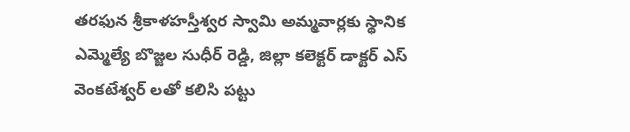తరఫున శ్రీకాళహస్తీశ్వర స్వామి అమ్మవార్లకు స్థానిక ఎమ్మెల్యే బొజ్జల సుధీర్ రెడ్డి, జిల్లా కలెక్టర్ డాక్టర్ ఎస్ వెంకటేశ్వర్ లతో కలిసి పట్టు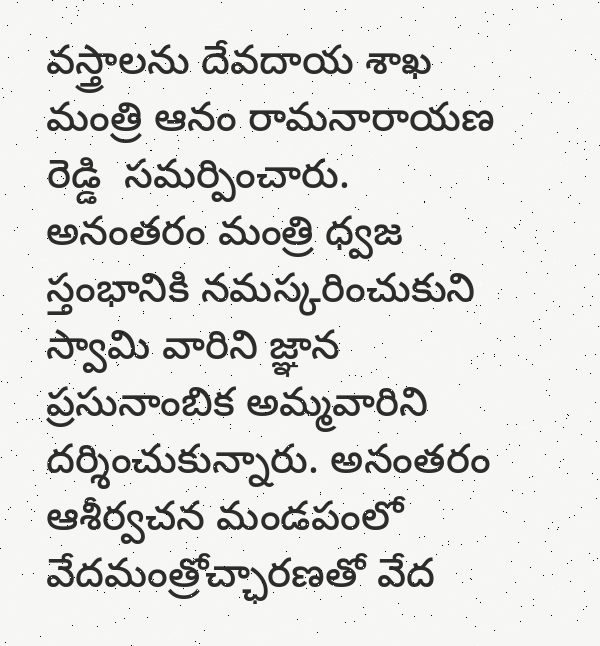వస్త్రాలను దేవదాయ శాఖ మంత్రి ఆనం రామనారాయణ రెడ్డి  సమర్పించారు. అనంతరం మంత్రి ధ్వజ స్తంభానికి నమస్కరించుకుని స్వామి వారిని జ్ఞాన ప్రసునాంబిక అమ్మవారిని దర్శించుకున్నారు. అనంతరం ఆశీర్వచన మండపంలో వేదమంత్రోచ్ఛారణతో వేద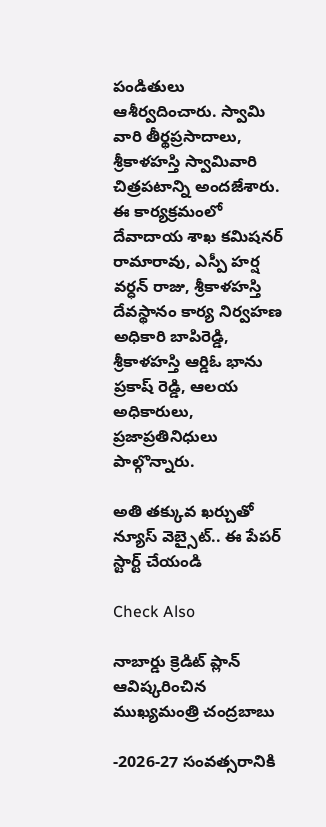పండితులు ఆశీర్వదించారు. స్వామి వారి తీర్థప్రసాదాలు, శ్రీకాళహస్తి స్వామివారి చిత్రపటాన్ని అందజేశారు. ఈ కార్యక్రమంలో దేవాదాయ శాఖ కమిషనర్ రామారావు, ఎస్పీ హర్ష వర్ధన్ రాజు, శ్రీకాళహస్తి దేవస్థానం కార్య నిర్వహణ అధికారి బాపిరెడ్డి, శ్రీకాళహస్తి ఆర్డిఓ భాను ప్రకాష్ రెడ్డి, ఆలయ అధికారులు, ప్రజాప్రతినిధులు పాల్గొన్నారు.

అతి తక్కువ ఖర్చుతో న్యూస్ వెబ్సైట్.. ఈ పేపర్ స్టార్ట్ చేయండి

Check Also

నాబార్డు క్రెడిట్ ప్లాన్ ఆవిష్కరించిన ముఖ్యమంత్రి చంద్రబాబు

-2026-27 సంవత్సరానికి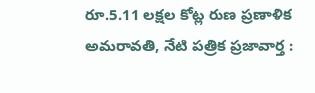రూ.5.11 లక్షల కోట్ల రుణ ప్రణాళిక అమరావతి, నేటి పత్రిక ప్రజావార్త :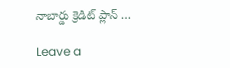నాబార్డు క్రెడిట్ ప్లాన్ …

Leave a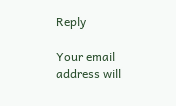Reply

Your email address will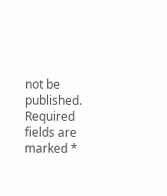not be published. Required fields are marked *